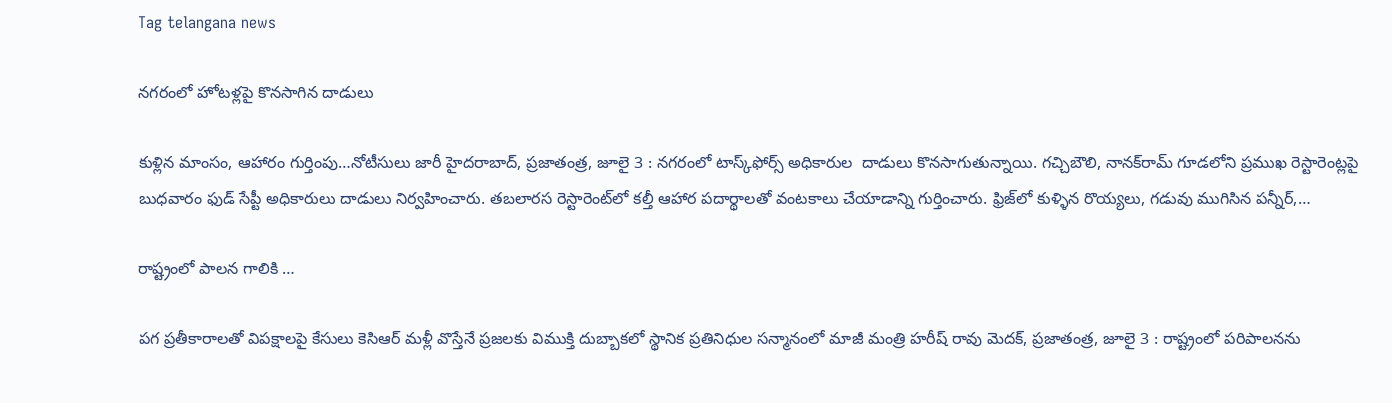Tag telangana news

నగరంలో హోటళ్లపై కొనసాగిన దాడులు

కుళ్లిన మాంసం, ఆహారం గుర్తింపు…నోటీసులు జారీ హైదరాబాద్‌, ప్రజాతంత్ర, జూలై 3 : నగరంలో టాస్క్‌ఫోర్స్ అధికారుల  దాడులు కొనసాగుతున్నాయి. గచ్చిబౌలి, నానక్‌రామ్‌ ‌గూడలోని ప్రముఖ రెస్టారెంట్లపై బుధవారం ఫుడ్‌ ‌సేప్టీ అధికారులు దాడులు నిర్వహించారు. తబలారస రెస్టారెంట్‌లో కల్తీ ఆహార పదార్థాలతో వంటకాలు చేయాడాన్ని గుర్తించారు. ఫ్రిజ్‌లో కుళ్ళిన రొయ్యలు, గడువు ముగిసిన పన్నీర్‌,…

రాష్ట్రంలో పాలన గాలికి …

పగ ప్రతీకారాలతో విపక్షాలపై కేసులు కెసిఆర్‌ ‌మళ్లీ వొస్తేనే ప్రజలకు విముక్తి దుబ్బాకలో స్థానిక ప్రతినిధుల సన్మానంలో మాజీ మంత్రి హరీష్‌ ‌రావు మెదక్‌, ప్రజాతంత్ర, జూలై 3 : రాష్ట్రంలో పరిపాలనను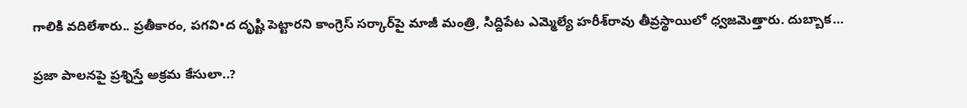గాలికి వదిలేశారు.. ప్రతీకారం, పగవి•ద దృష్టి పెట్టారని కాంగ్రెస్‌ ‌సర్కార్‌పై మాజీ మంత్రి, సిద్దిపేట ఎమ్మెల్యే హరీశ్‌రావు తీవ్రస్థాయిలో ధ్వజమెత్తారు. దుబ్బాక…

ప్రజా పాలనపై ప్రశ్నిస్తే అక్రమ కేసులా..?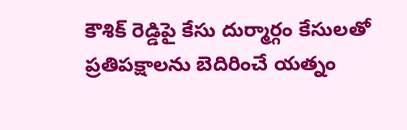కౌశిక్‌ ‌రెడ్డిపై కేసు దుర్మార్గం కేసులతో ప్రతిపక్షాలను బెదిరించే యత్నం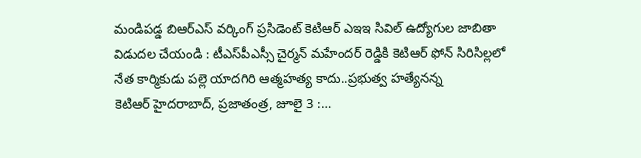మండిపడ్డ బిఆర్‌ఎస్‌ ‌వర్కింగ్‌ ‌ప్రసిడెంట్‌ ‌కెటిఆర్‌ ఎఇఇ ‌సివిల్‌ ఉద్యోగుల జాబితా విడుదల చేయండి : టీఎస్‌పీఎస్సీ చైర్మన్‌ ‌మహేందర్‌ ‌రెడ్డికి కెటిఆర్‌ ‌ఫోన్‌ ‌సిరిసిల్లలో నేత కార్మికుడు పల్లె యాదగిరి ఆత్మహత్య కాదు..ప్రభుత్వ హత్యేనన్న కెటిఆర్‌ ‌హైదరాబాద్‌, ప్రజాతంత్ర, జూలై 3 :…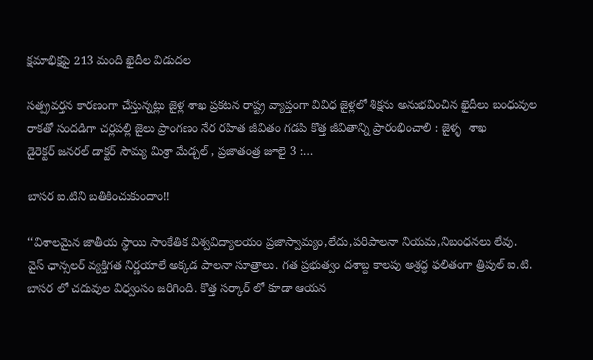క్షమాభిక్షపై 213 మంది ఖైదీల విడుదల

సత్ప్రవర్తన కారణంగా చేస్తున్నట్లు జైళ్ల శాఖ ప్రకటన రాష్ట్ర వ్యాప్తంగా వివిధ జైళ్లలో శిక్షను అనుభవించిన ఖైదీలు బంధువుల రాకతో సందడిగా చర్లపల్లి జైలు ప్రాంగణం నేర రహిత జీవితం గడపి కొత్త జీవితాన్ని ప్రారంభించాలి : జైళ్ళ  శాఖ డైరెక్టర్‌ ‌జనరల్‌ ‌డాక్టర్‌ ‌సౌమ్య మిశ్రా మేడ్చల్‌ , ప్రజాతంత్ర జూలై 3 :…

బాసర ఐ.టిని బతికించుకుందాం!!

‘‘విశాలమైన జాతీయ స్థాయి సాంకేతిక విశ్వవిద్యాలయం ప్రజాస్వామ్యం,లేదు,పరిపాలనా నియమ,నిబంధనలు లేవు. వైస్‌ ‌ఛాన్సలర్‌ ‌వ్యక్తిగత నిర్ణయాలే అక్కడ పాలనా సూత్రాలు. గత ప్రభుత్వం దశాబ్ద కాలపు అశ్రద్ధ ఫలితంగా త్రిపుల్‌ ఐ.టి. బాసర లో చదువుల విధ్వంసం జరిగింది. కొత్త సర్కార్‌ ‌లో కూడా ఆయన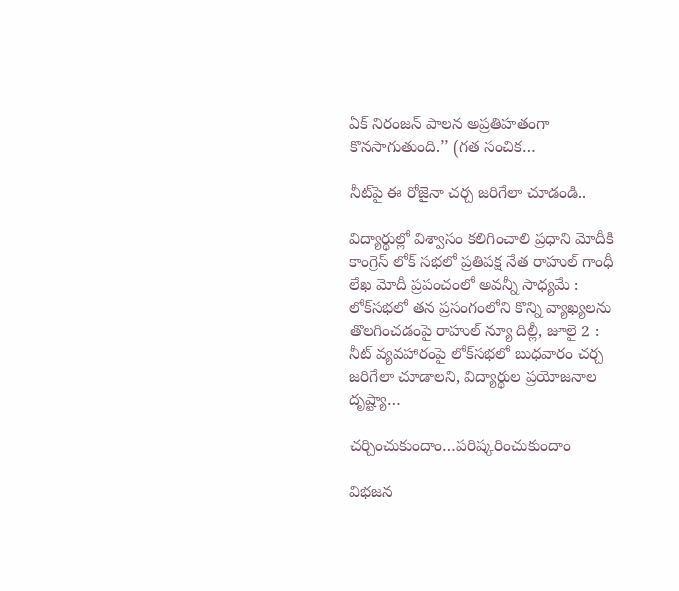ఏక్‌ ‌నిరంజన్‌ ‌పాలన అప్రతిహతంగా కొనసాగుతుంది.’’ (గత సంచిక…

నీట్‌పై ఈ రోజైనా చర్చ జరిగేలా చూడండి..

విద్యార్థుల్లో విశ్వాసం కలిగించాలి ప్రధాని మోదీకి కాంగ్రెస్‌ ‌లోక్‌ ‌సభలో ప్రతిపక్ష నేత రాహుల్‌ ‌గాంధీ లేఖ మోదీ ప్రపంచంలో అవన్నీ సాధ్యమే : లోక్‌సభలో తన ప్రసంగంలోని కొన్ని వ్యాఖ్యలను తొలగించడంపై రాహుల్‌ ‌న్యూ దిల్లీ, జూలై 2 : నీట్‌ ‌వ్యవహారంపై లోక్‌సభలో బుధవారం చర్చ జరిగేలా చూడాలని, విద్యార్థుల ప్రయోజనాల దృష్ట్యా…

చర్చించుకుందాం…పరిష్కరించుకుందాం

విభజన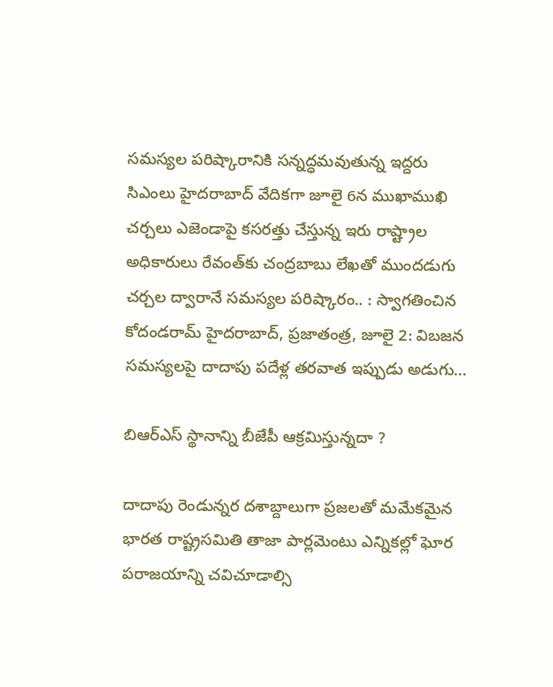సమస్యల పరిష్కారానికి సన్నద్ధమవుతున్న ఇద్దరు సిఎంలు హైదరాబాద్‌ ‌వేదికగా జూలై 6న ముఖాముఖి చర్చలు ఎజెండాపై కసరత్తు చేస్తున్న ఇరు రాష్ట్రాల అధికారులు రేవంత్‌కు చంద్రబాబు లేఖతో ముందడుగు చర్చల ద్వారానే సమస్యల పరిష్కారం.. : స్వాగతించిన కోదండరామ్‌ ‌హైదరాబాద్‌, ప్రజాతంత్ర, జూలై 2: విబజన సమస్యలపై దాదాపు పదేళ్ల తరవాత ఇప్పుడు అడుగు…

బిఆర్‌ఎస్‌ స్థానాన్ని బీజేపీ ఆక్రమిస్తున్నదా ?

దాదాపు రెండున్నర దశాబ్దాలుగా ప్రజలతో మమేకమైన భారత రాష్ట్రసమితి తాజా పార్లమెంటు ఎన్నికల్లో ఘోర పరాజయాన్ని చవిచూడాల్సి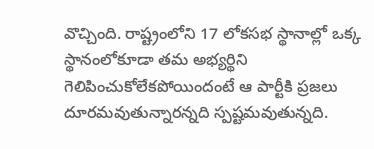వొచ్చింది. రాష్ట్రంలోని 17 లోకసభ స్థానాల్లో ఒక్క స్థానంలోకూడా తమ అభ్యర్థిని గెలిపించుకోలేకపోయిందంటే ఆ పార్టీకి ప్రజలు దూరమవుతున్నారన్నది స్పష్టమవుతున్నది.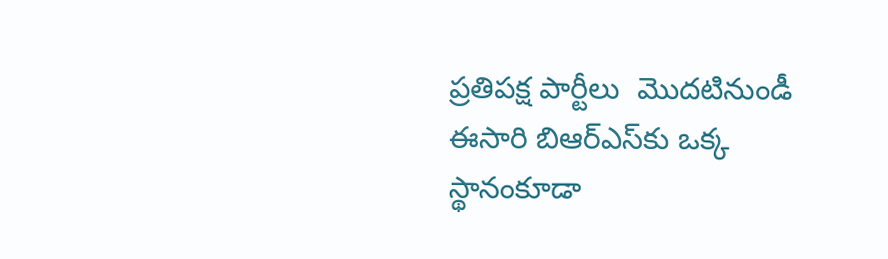ప్రతిపక్ష పార్టీలు  మొదటినుండీ ఈసారి బిఆర్‌ఎస్‌కు ఒక్క స్థానంకూడా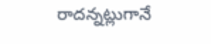రాదన్నట్లుగానే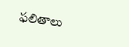ఫలితాలు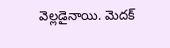వెల్లడైనాయి. మెదక్‌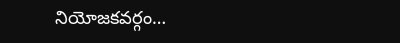నియోజకవర్గం…